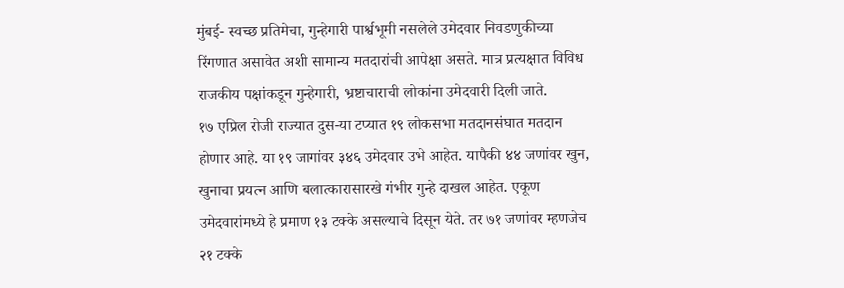मुंबई- स्वच्छ प्रतिमेचा, गुन्हेगारी पार्श्वभूमी नसलेले उमेदवार निवडणुकीच्या रिंगणात असावेत अशी सामान्य मतदारांची आपेक्षा असते. मात्र प्रत्यक्षात विविध राजकीय पक्षांकडून गुन्हेगारी, भ्रष्टाचाराची लोकांना उमेदवारी दिली जाते.
१७ एप्रिल रोजी राज्यात दुस-या टप्यात १९ लोकसभा मतदानसंघात मतदान होणार आहे. या १९ जागांवर ३४६ उमेदवार उभे आहेत. यापैकी ४४ जणांवर खुन, खुनाचा प्रयत्न आणि बलात्कारासारखे गंभीर गुन्हे दाखल आहेत. एकूण उमेदवारांमध्ये हे प्रमाण १३ टक्के असल्याचे दिसून येते. तर ७१ जणांवर म्हणजेच २१ टक्के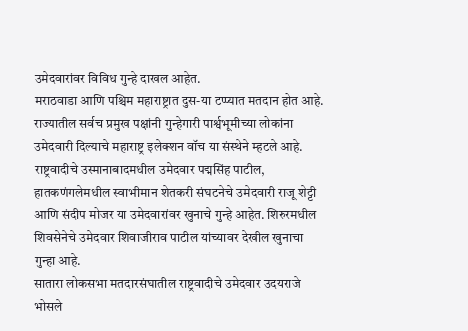उमेदवारांवर विविध गुन्हे दाखल आहेत.
मराठवाडा आणि पश्चिम महाराष्ट्रात दुस-या टप्प्यात मतदान होत आहे. राज्यातील सर्वच प्रमुख पक्षांनी गुन्हेगारी पार्श्वभूमीच्या लोकांना उमेदवारी दिल्याचे महाराष्ट्र इलेक्शन वॉच या संस्थेने म्हटले आहे.
राष्ट्रवादीचे उस्मानाबादमधील उमेदवार पद्मसिंह पाटील, हातकणंगलेमधील स्वाभीमान शेतकरी संघटनेचे उमेदवारी राजू शेट्टी आणि संदीप मोजर या उमेदवारांवर खुनाचे गुन्हे आहेत. शिरुरमधील शिवसेनेचे उमेदवार शिवाजीराव पाटील यांच्यावर देखील खुनाचा गुन्हा आहे.
सातारा लोकसभा मतदारसंघातील राष्ट्रवादीचे उमेदवार उदयराजे भोसले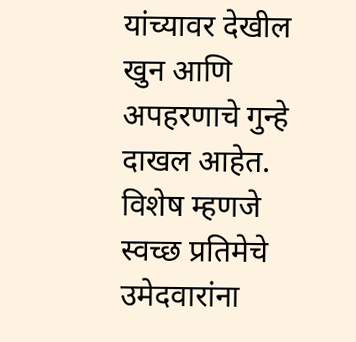यांच्यावर देखील खुन आणि अपहरणाचे गुन्हे दाखल आहेत.
विशेष म्हणजे स्वच्छ प्रतिमेचे उमेदवारांना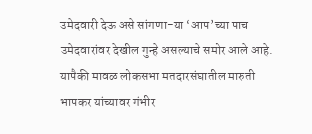उमेदवारी देऊ असे सांगणा-या ‘आप’च्या पाच उमेदवारांवर देखील गुन्हे असल्याचे समोर आले आहे. यापैकी मावळ लोकसभा मतदारसंघातील मारुती भापकर यांच्यावर गंभीर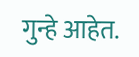गुन्हे आहेत.